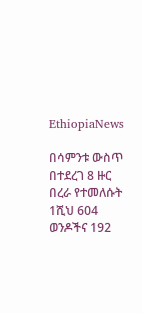EthiopiaNews

በሳምንቱ ውስጥ በተደረገ 8 ዙር በረራ የተመለሱት 1ሺህ 604 ወንዶችና 192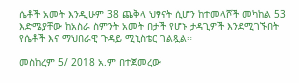ሴቶች አመት እንዲሁም 38 ጨቅላ ህፃናት ሲሆን ከተመላሾች መካከል 53 እድሜያቸው ከአስራ ስምንት አመት በታች የሆኑ ታዳጊዎች እንደሚገኙበት የሴቶች እና ማህበራዊ ጉዳይ ሚኒስቴር ገልጿል።

መስከረም 5/ 2018 አ.ም በተጀመረው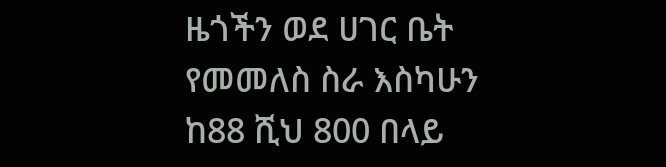ዜጎችን ወደ ሀገር ቤት የመመለስ ስራ እስካሁን ከ88 ሺህ 800 በላይ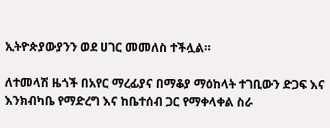ኢትዮጵያውያንን ወደ ሀገር መመለስ ተችሏል።

ለተመላሽ ዜጎች በአየር ማረፊያና በማቆያ ማዕከላት ተገቢውን ድጋፍ እና እንክብካቤ የማድረግ እና ከቤተሰብ ጋር የማቀላቀል ስራ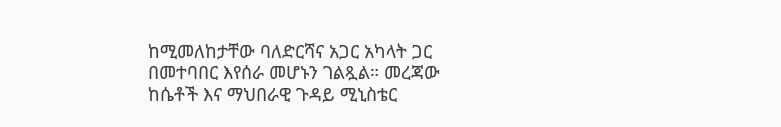ከሚመለከታቸው ባለድርሻና አጋር አካላት ጋር በመተባበር እየሰራ መሆኑን ገልጿል። መረጃው ከሴቶች እና ማህበራዊ ጉዳይ ሚኒስቴር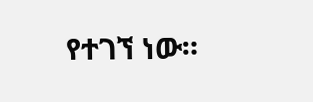የተገኘ ነው።